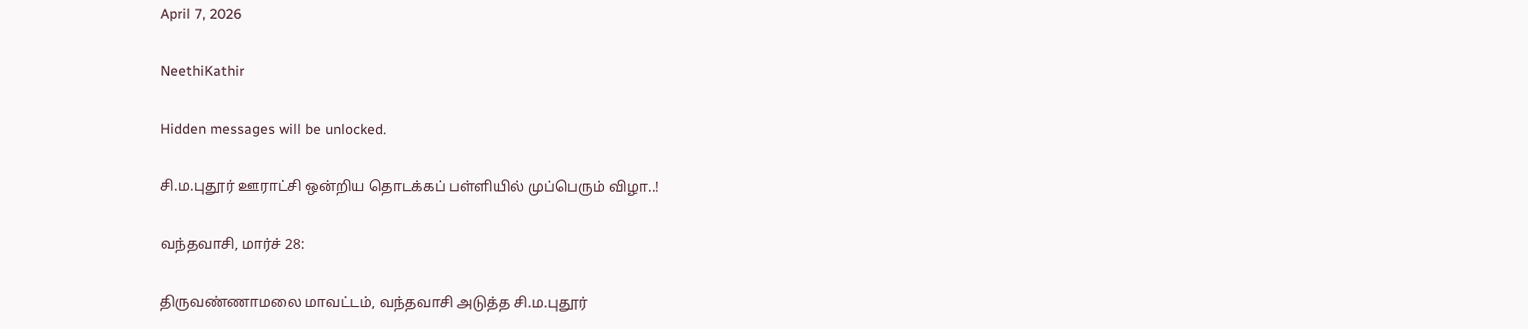April 7, 2026

NeethiKathir

Hidden messages will be unlocked.

சி.ம.புதூர் ஊராட்சி ஒன்றிய தொடக்கப் பள்ளியில் முப்பெரும் விழா..!

வந்தவாசி, மார்ச் 28:

திருவண்ணாமலை மாவட்டம், வந்தவாசி அடுத்த சி.ம.புதூர்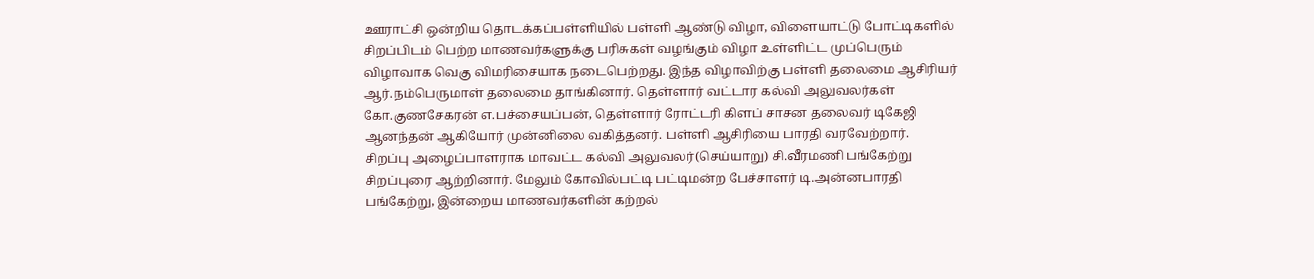ஊராட்சி ஒன்றிய தொடக்கப்பள்ளியில் பள்ளி ஆண்டு விழா, விளையாட்டு போட்டிகளில் சிறப்பிடம் பெற்ற மாணவர்களுக்கு பரிசுகள் வழங்கும் விழா உள்ளிட்ட முப்பெரும் விழாவாக வெகு விமரிசையாக நடைபெற்றது. இந்த விழாவிற்கு பள்ளி தலைமை ஆசிரியர் ஆர்.நம்பெருமாள் தலைமை தாங்கினார். தெள்ளார் வட்டார கல்வி அலுவலர்கள் கோ.குணசேகரன் எ.பச்சையப்பன், தெள்ளார் ரோட்டரி கிளப் சாசன தலைவர் டிகேஜி ஆனந்தன் ஆகியோர் முன்னிலை வகித்தனர். பள்ளி ஆசிரியை பாரதி வரவேற்றார்.
சிறப்பு அழைப்பாளராக மாவட்ட கல்வி அலுவலர்(செய்யாறு) சி.வீரமணி பங்கேற்று சிறப்புரை ஆற்றினார். மேலும் கோவில்பட்டி பட்டிமன்ற பேச்சாளர் டி.அன்னபாரதி பங்கேற்று, இன்றைய மாணவர்களின் கற்றல்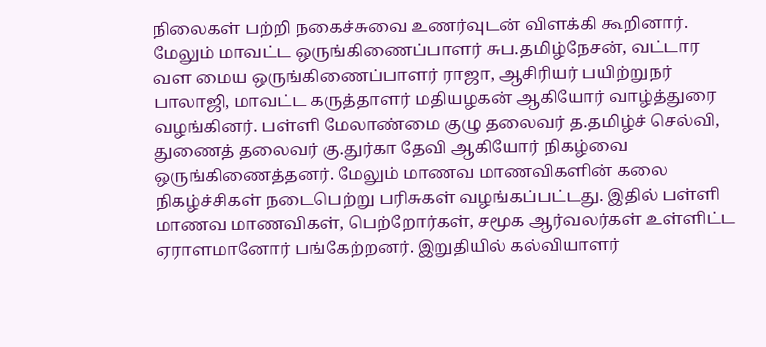நிலைகள் பற்றி நகைச்சுவை உணர்வுடன் விளக்கி கூறினார். மேலும் மாவட்ட ஒருங்கிணைப்பாளர் சுப.தமிழ்நேசன், வட்டார வள மைய ஒருங்கிணைப்பாளர் ராஜா, ஆசிரியர் பயிற்றுநர் பாலாஜி, மாவட்ட கருத்தாளர் மதியழகன் ஆகியோர் வாழ்த்துரை வழங்கினர். பள்ளி மேலாண்மை குழு தலைவர் த.தமிழ்ச் செல்வி, துணைத் தலைவர் கு.துர்கா தேவி ஆகியோர் நிகழ்வை ஒருங்கிணைத்தனர். மேலும் மாணவ மாணவிகளின் கலை நிகழ்ச்சிகள் நடைபெற்று பரிசுகள் வழங்கப்பட்டது. இதில் பள்ளி மாணவ மாணவிகள், பெற்றோர்கள், சமூக ஆர்வலர்கள் உள்ளிட்ட ஏராளமானோர் பங்கேற்றனர். இறுதியில் கல்வியாளர்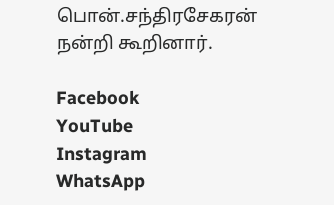பொன்.சந்திரசேகரன் நன்றி கூறினார்.

Facebook
YouTube
Instagram
WhatsApp